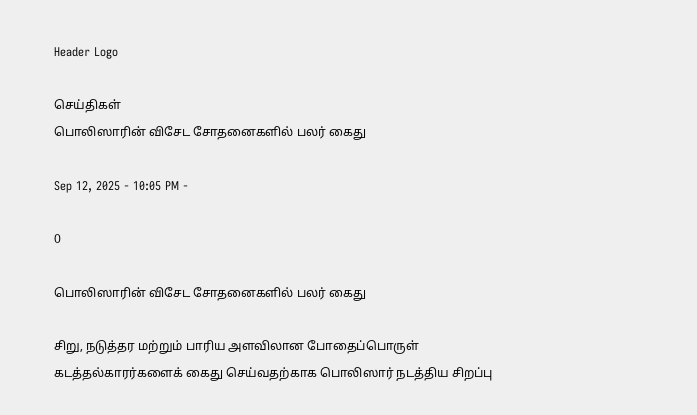Header Logo

செய்திகள்
பொலிஸாரின் விசேட சோதனைகளில் பலர் கைது

Sep 12, 2025 - 10:05 PM -

0

பொலிஸாரின் விசேட சோதனைகளில் பலர் கைது

சிறு, நடுத்தர மற்றும் பாரிய அளவிலான போதைப்பொருள் கடத்தல்காரர்களைக் கைது செய்வதற்காக பொலிஸார் நடத்திய சிறப்பு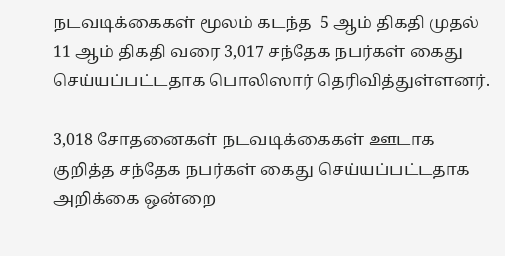நடவடிக்கைகள் மூலம் கடந்த  5 ஆம் திகதி முதல் 11 ஆம் திகதி வரை 3,017 சந்தேக நபர்கள் கைது செய்யப்பட்டதாக பொலிஸார் தெரிவித்துள்ளனர்.

3,018 சோதனைகள் நடவடிக்கைகள் ஊடாக குறித்த சந்தேக நபர்கள் கைது செய்யப்பட்டதாக அறிக்கை ஒன்றை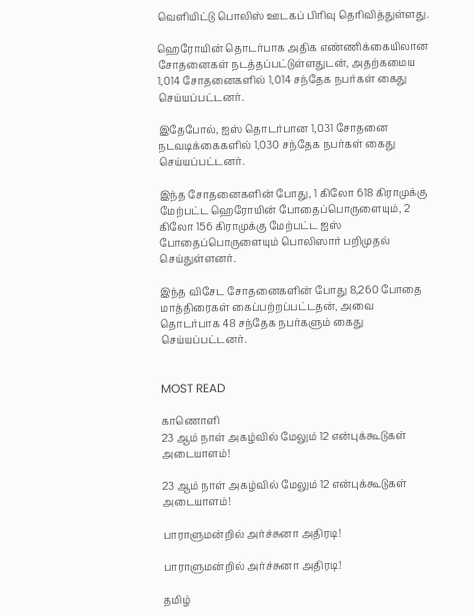வௌியிட்டு பொலிஸ் ஊடகப் பிரிவு தெரிவித்துள்ளது.

ஹெரோயின் தொடர்பாக அதிக எண்ணிக்கையிலான சோதனைகள் நடத்தப்பட்டுள்ளதுடன், அதற்கமைய 1,014 சோதனைகளில் 1,014 சந்தேக நபர்கள் கைது செய்யப்பட்டனர்.

இதேபோல், ஐஸ் தொடர்பான 1,031 சோதனை நடவடிக்கைகளில் 1,030 சந்தேக நபர்கள் கைது செய்யப்பட்டனர்.

இந்த சோதனைகளின் போது, 1 கிலோ 618 கிராமுக்கு மேற்பட்ட ஹெரோயின் போதைப்பொருளையும், 2 கிலோ 156 கிராமுக்கு மேற்பட்ட ஐஸ் போதைப்பொருளையும் பொலிஸார் பறிமுதல் செய்துள்ளனர்.

இந்த விசேட சோதனைகளின் போது 8,260 போதை மாத்திரைகள் கைப்பற்றப்பட்டதன், அவை தொடர்பாக 48 சந்தேக நபர்களும் கைது செய்யப்பட்டனர்.


MOST READ

காணொளி
23 ஆம் நாள் அகழ்வில் மேலும் 12 என்புக்கூடுகள் அடையாளம்!

23 ஆம் நாள் அகழ்வில் மேலும் 12 என்புக்கூடுகள் அடையாளம்!

பாராளுமன்றில் அர்ச்சுனா அதிரடி!

பாராளுமன்றில் அர்ச்சுனா அதிரடி!

தமிழ்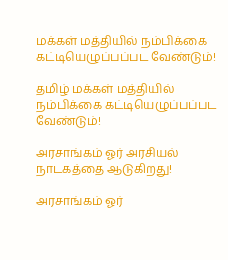மக்கள் மத்தியில் நம்பிக்கை கட்டியெழுப்பப்பட வேண்டும்!

தமிழ் மக்கள் மத்தியில் நம்பிக்கை கட்டியெழுப்பப்பட வேண்டும்!

அரசாங்கம் ஓர் அரசியல் நாடகத்தை ஆடுகிறது!

அரசாங்கம் ஓர்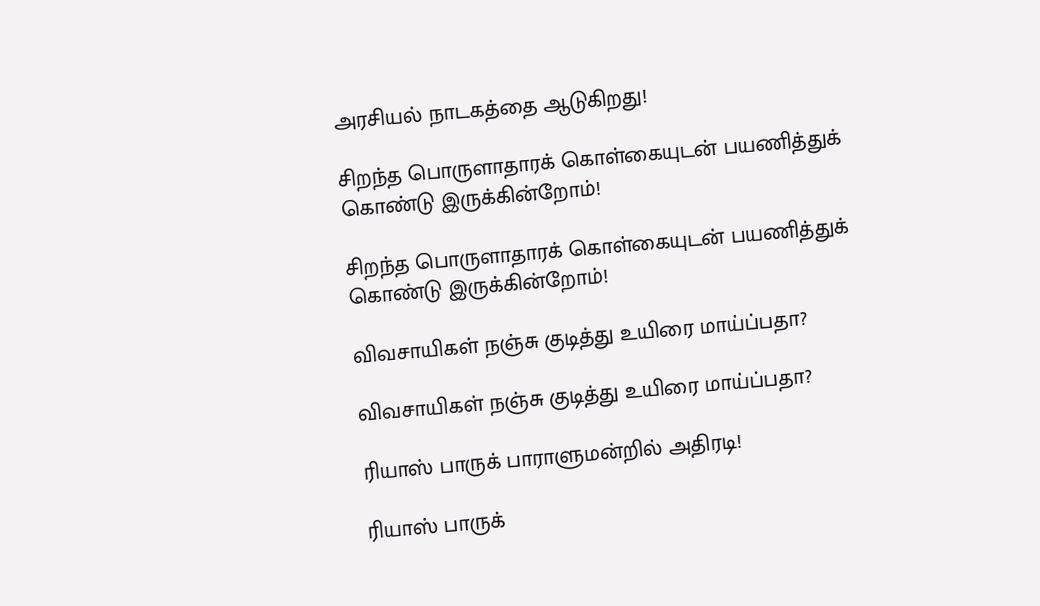அரசியல் நாடகத்தை ஆடுகிறது!

சிறந்த பொருளாதாரக் கொள்கையுடன் பயணித்துக் கொண்டு இருக்கின்றோம்!

சிறந்த பொருளாதாரக் கொள்கையுடன் பயணித்துக் கொண்டு இருக்கின்றோம்!

விவசாயிகள் நஞ்சு குடித்து உயிரை மாய்ப்பதா?

விவசாயிகள் நஞ்சு குடித்து உயிரை மாய்ப்பதா?

ரியாஸ் பாருக் பாராளுமன்றில் அதிரடி!

ரியாஸ் பாருக்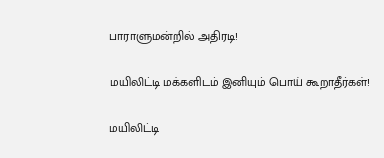பாராளுமன்றில் அதிரடி!

மயிலிட்டி மக்களிடம் இனியும் பொய் கூறாதீர்கள்!

மயிலிட்டி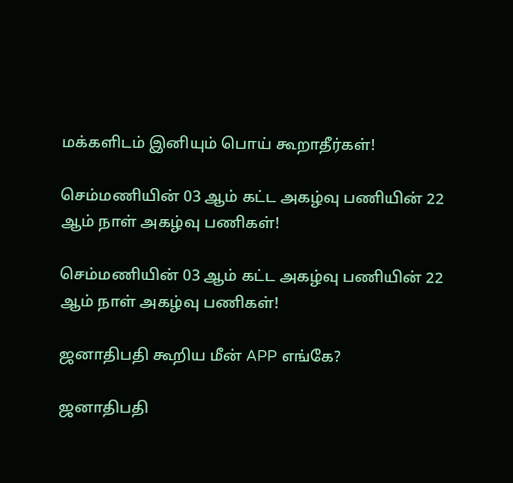மக்களிடம் இனியும் பொய் கூறாதீர்கள்!

செம்மணியின் 03 ஆம் கட்ட அகழ்வு பணியின் 22 ஆம் நாள் அகழ்வு பணிகள்!

செம்மணியின் 03 ஆம் கட்ட அகழ்வு பணியின் 22 ஆம் நாள் அகழ்வு பணிகள்!

ஜனாதிபதி கூறிய மீன் APP எங்கே?

ஜனாதிபதி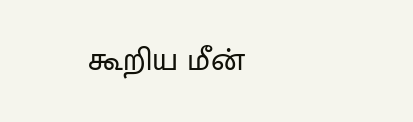கூறிய மீன்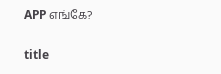APP எங்கே?

title